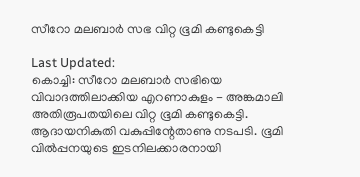സീറോ മലബാര്‍ സഭ വിറ്റ ഭൂമി കണ്ടുകെട്ടി

Last Updated:
കൊച്ചി: സീറോ മലബാര്‍ സഭിയെ വിവാദത്തിലാക്കിയ എറണാകുളം - അങ്കമാലി അതിരൂപതയിലെ വിറ്റ ഭൂമി കണ്ടുകെട്ടി. ആദായനികുതി വകുപ്പിന്റേതാണു നടപടി. ഭൂമി വില്‍പ്പനയുടെ ഇടനിലക്കാരനായി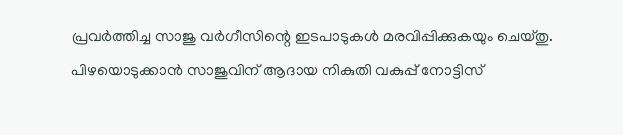പ്രവര്‍ത്തിച്ച സാജു വര്‍ഗീസിന്റെ ഇടപാടുകള്‍ മരവിപ്പിക്കുകയും ചെയ്തു. പിഴയൊടുക്കാന്‍ സാജുവിന് ആദായ നികുതി വകുപ്പ് നോട്ടിസ്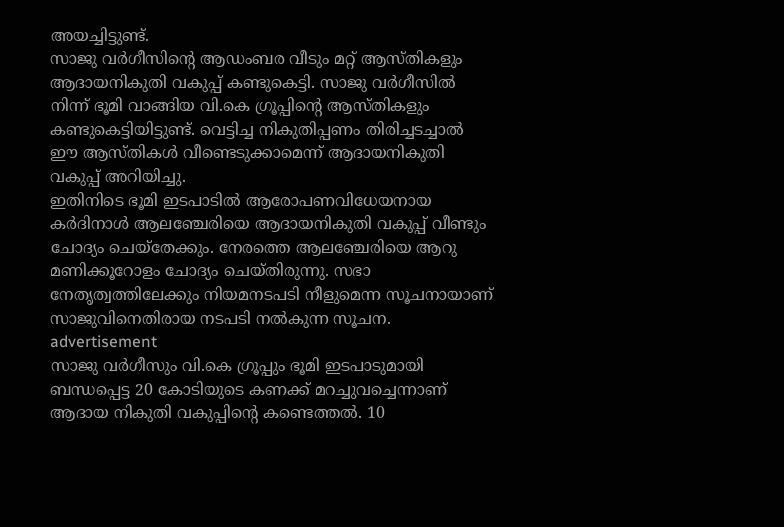അയച്ചിട്ടുണ്ട്.
സാജു വര്‍ഗീസിന്റെ ആഡംബര വീടും മറ്റ് ആസ്തികളും ആദായനികുതി വകുപ്പ് കണ്ടുകെട്ടി. സാജു വര്‍ഗീസില്‍ നിന്ന് ഭൂമി വാങ്ങിയ വി.കെ ഗ്രൂപ്പിന്റെ ആസ്തികളും കണ്ടുകെട്ടിയിട്ടുണ്ട്. വെട്ടിച്ച നികുതിപ്പണം തിരിച്ചടച്ചാല്‍ ഈ ആസ്തികള്‍ വീണ്ടെടുക്കാമെന്ന് ആദായനികുതി വകുപ്പ് അറിയിച്ചു.
ഇതിനിടെ ഭൂമി ഇടപാടില്‍ ആരോപണവിധേയനായ കര്‍ദിനാള്‍ ആലഞ്ചേരിയെ ആദായനികുതി വകുപ്പ് വീണ്ടും ചോദ്യം ചെയ്‌തേക്കും. നേരത്തെ ആലഞ്ചേരിയെ ആറു മണിക്കൂറോളം ചോദ്യം ചെയ്തിരുന്നു. സഭാ നേതൃത്വത്തിലേക്കും നിയമനടപടി നീളുമെന്ന സൂചനായാണ് സാജുവിനെതിരായ നടപടി നല്‍കുന്ന സൂചന.
advertisement
സാജു വര്‍ഗീസും വി.കെ ഗ്രൂപ്പും ഭൂമി ഇടപാടുമായി ബന്ധപ്പെട്ട 20 കോടിയുടെ കണക്ക് മറച്ചുവച്ചെന്നാണ് ആദായ നികുതി വകുപ്പിന്റെ കണ്ടെത്തല്‍. 10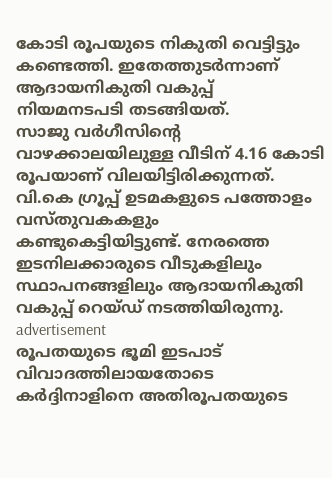കോടി രൂപയുടെ നികുതി വെട്ടിട്ടും കണ്ടെത്തി. ഇതേത്തുടര്‍ന്നാണ് ആദായനികുതി വകുപ്പ് നിയമനടപടി തടങ്ങിയത്.
സാജു വര്‍ഗീസിന്റെ വാഴക്കാലയിലുള്ള വീടിന് 4.16 കോടി രൂപയാണ് വിലയിട്ടിരിക്കുന്നത്. വി.കെ ഗ്രൂപ്പ് ഉടമകളുടെ പത്തോളം വസ്തുവകകളും കണ്ടുകെട്ടിയിട്ടുണ്ട്. നേരത്തെ ഇടനിലക്കാരുടെ വീടുകളിലും സ്ഥാപനങ്ങളിലും ആദായനികുതി വകുപ്പ് റെയ്ഡ് നടത്തിയിരുന്നു.
advertisement
രൂപതയുടെ ഭൂമി ഇടപാട് വിവാദത്തിലായതോടെ കര്‍ദ്ദിനാളിനെ അതിരൂപതയുടെ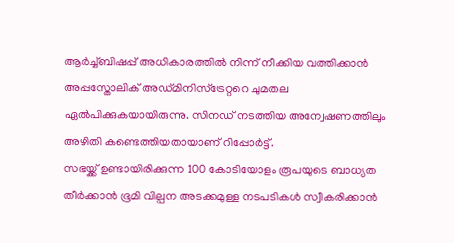ആര്‍ച്ച്ബിഷപ്പ് അധികാരത്തില്‍ നിന്ന് നീക്കിയ വത്തിക്കാന്‍ അപ്പസ്തോലിക് അഡ്മിനിസ്ട്രേറ്ററെ ചുമതല ഏല്‍പിക്കുകയായിരുന്നു. സിനഡ് നടത്തിയ അന്വേഷണത്തിലും അഴിതി കണ്ടെത്തിയതായാണ് റിപ്പോര്‍ട്ട്.
സഭയ്ക്ക് ഉണ്ടായിരിക്കുന്ന 100 കോടിയോളം രൂപയുടെ ബാധ്യത തീര്‍ക്കാന്‍ ഭൂമി വില്പന അടക്കമുള്ള നടപടികള്‍ സ്വീകരിക്കാന്‍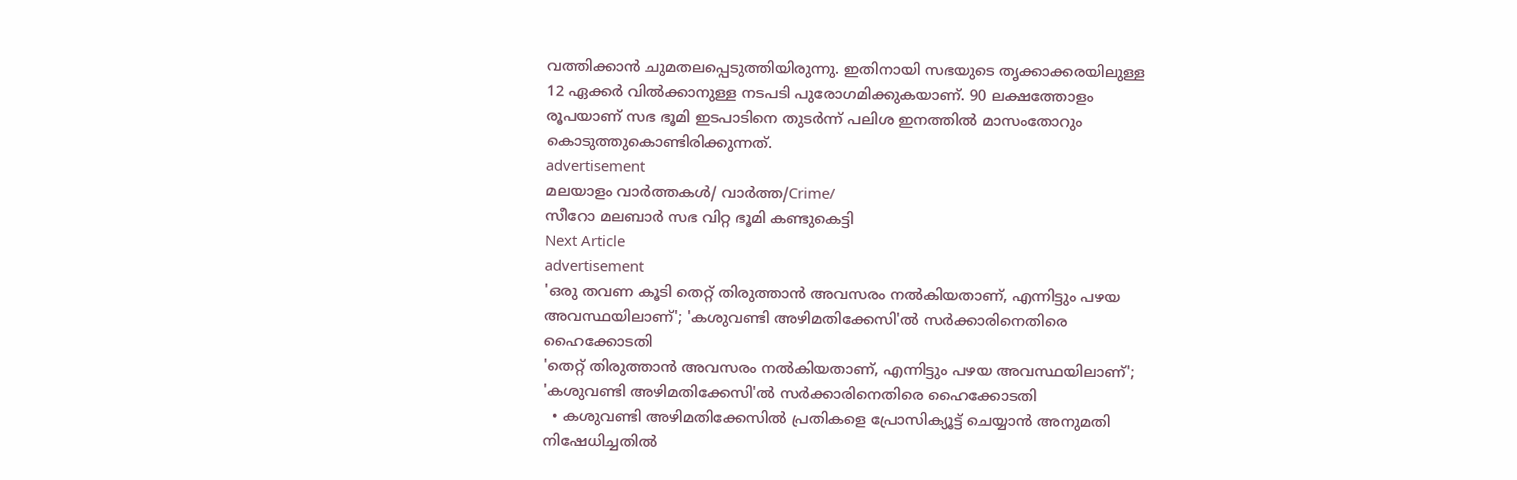വത്തിക്കാന്‍ ചുമതലപ്പെടുത്തിയിരുന്നു. ഇതിനായി സഭയുടെ തൃക്കാക്കരയിലുള്ള 12 ഏക്കര്‍ വില്‍ക്കാനുള്ള നടപടി പുരോഗമിക്കുകയാണ്. 90 ലക്ഷത്തോളം രൂപയാണ് സഭ ഭൂമി ഇടപാടിനെ തുടര്‍ന്ന് പലിശ ഇനത്തില്‍ മാസംതോറും കൊടുത്തുകൊണ്ടിരിക്കുന്നത്.
advertisement
മലയാളം വാർത്തകൾ/ വാർത്ത/Crime/
സീറോ മലബാര്‍ സഭ വിറ്റ ഭൂമി കണ്ടുകെട്ടി
Next Article
advertisement
'ഒരു തവണ കൂടി തെറ്റ് തിരുത്താൻ അവസരം നൽകിയതാണ്, എന്നിട്ടും പഴയ അവസ്ഥയിലാണ്'; 'കശുവണ്ടി അഴിമതിക്കേസി'ൽ സർക്കാരിനെതിരെ ഹൈക്കോടതി
'തെറ്റ് തിരുത്താൻ അവസരം നൽകിയതാണ്, എന്നിട്ടും പഴയ അവസ്ഥയിലാണ്'; 'കശുവണ്ടി അഴിമതിക്കേസി'ൽ സർക്കാരിനെതിരെ ഹൈക്കോടതി
  • കശുവണ്ടി അഴിമതിക്കേസിൽ പ്രതികളെ പ്രോസിക്യൂട്ട് ചെയ്യാൻ അനുമതി നിഷേധിച്ചതിൽ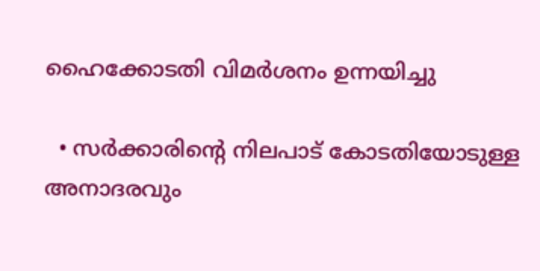ഹൈക്കോടതി വിമർശനം ഉന്നയിച്ചു

  • സർക്കാരിന്‍റെ നിലപാട് കോടതിയോടുള്ള അനാദരവും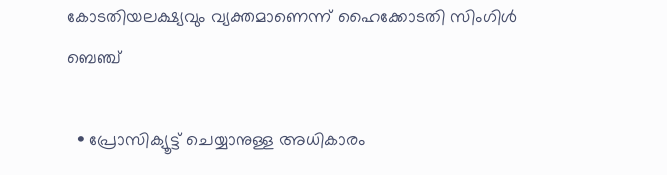കോടതിയലക്ഷ്യവും വ്യക്തമാണെന്ന് ഹൈക്കോടതി സിംഗിൾ ബെഞ്ച്

  • പ്രോസിക്യൂട്ട് ചെയ്യാനുള്ള അധികാരം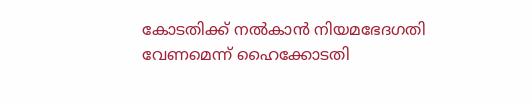കോടതിക്ക് നൽകാൻ നിയമഭേദഗതി വേണമെന്ന് ഹൈക്കോടതി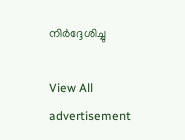നിർദ്ദേശിച്ചു

View All
advertisement